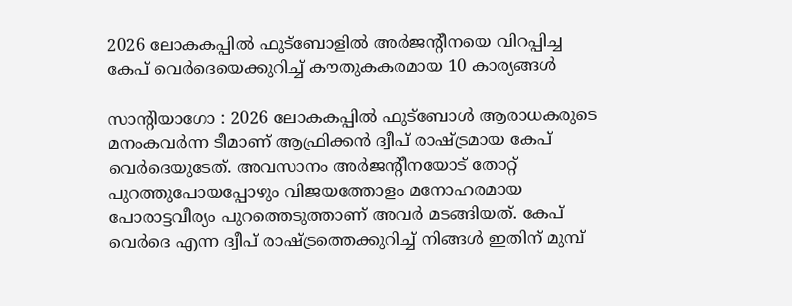2026 ലോകകപ്പിൽ ഫുട്ബോളിൽ അർജന്റീനയെ വിറപ്പിച്ച കേപ് വെർദെയെക്കുറിച്ച് കൗതുകകരമായ 10 കാര്യങ്ങൾ

സാന്റിയാഗോ : 2026 ലോകകപ്പിൽ ഫുട്ബോൾ ആരാധകരുടെ മനംകവർന്ന ടീമാണ് ആഫ്രിക്കൻ ദ്വീപ് രാഷ്ട്രമായ കേപ് വെർദെയുടേത്. അവസാനം അർജന്റീനയോട് തോറ്റ് പുറത്തുപോയപ്പോഴും വിജയത്തോളം മനോഹരമായ പോരാട്ടവീര്യം പുറത്തെടുത്താണ് അവർ മടങ്ങിയത്. കേപ് വെർദെ എന്ന ദ്വീപ് രാഷ്ട്രത്തെക്കുറിച്ച് നിങ്ങൾ ഇതിന് മുമ്പ്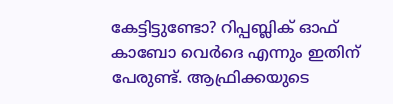കേട്ടിട്ടുണ്ടോ? റിപ്പബ്ലിക് ഓഫ് കാബോ വെർദെ എന്നും ഇതിന് പേരുണ്ട്. ആഫ്രിക്കയുടെ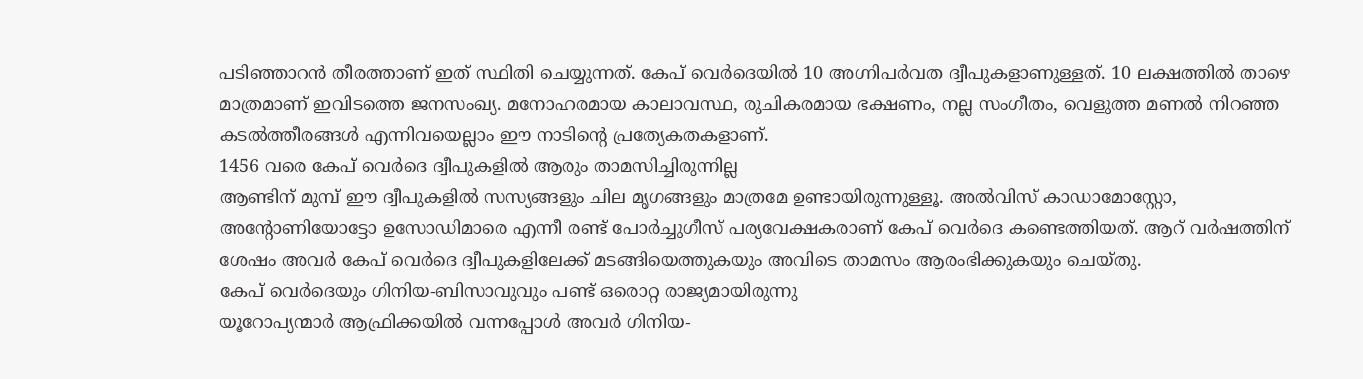പടിഞ്ഞാറൻ തീരത്താണ് ഇത് സ്ഥിതി ചെയ്യുന്നത്. കേപ് വെർദെയിൽ 10 അഗ്നിപർവത ദ്വീപുകളാണുള്ളത്. 10 ലക്ഷത്തിൽ താഴെ മാത്രമാണ് ഇവിടത്തെ ജനസംഖ്യ. മനോഹരമായ കാലാവസ്ഥ, രുചികരമായ ഭക്ഷണം, നല്ല സംഗീതം, വെളുത്ത മണൽ നിറഞ്ഞ കടൽത്തീരങ്ങൾ എന്നിവയെല്ലാം ഈ നാടിന്റെ പ്രത്യേകതകളാണ്.
1456 വരെ കേപ് വെർദെ ദ്വീപുകളിൽ ആരും താമസിച്ചിരുന്നില്ല
ആണ്ടിന് മുമ്പ് ഈ ദ്വീപുകളിൽ സസ്യങ്ങളും ചില മൃഗങ്ങളും മാത്രമേ ഉണ്ടായിരുന്നുള്ളൂ. അൽവിസ് കാഡാമോസ്റ്റോ, അന്റോണിയോട്ടോ ഉസോഡിമാരെ എന്നീ രണ്ട് പോർച്ചുഗീസ് പര്യവേക്ഷകരാണ് കേപ് വെർദെ കണ്ടെത്തിയത്. ആറ് വർഷത്തിന് ശേഷം അവർ കേപ് വെർദെ ദ്വീപുകളിലേക്ക് മടങ്ങിയെത്തുകയും അവിടെ താമസം ആരംഭിക്കുകയും ചെയ്തു.
കേപ് വെർദെയും ഗിനിയ-ബിസാവുവും പണ്ട് ഒരൊറ്റ രാജ്യമായിരുന്നു
യൂറോപ്യന്മാർ ആഫ്രിക്കയിൽ വന്നപ്പോൾ അവർ ഗിനിയ-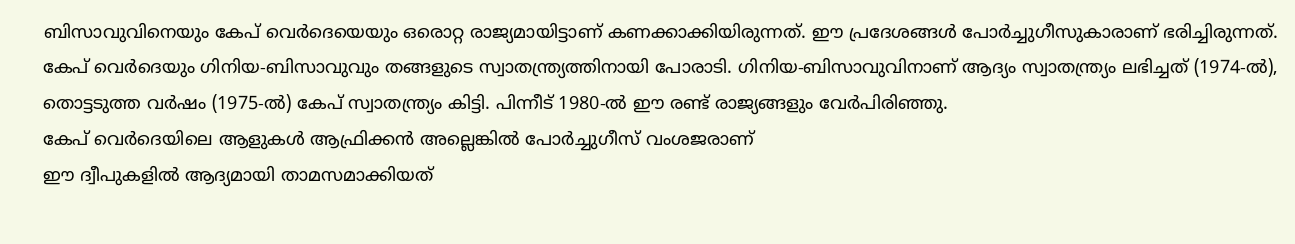ബിസാവുവിനെയും കേപ് വെർദെയെയും ഒരൊറ്റ രാജ്യമായിട്ടാണ് കണക്കാക്കിയിരുന്നത്. ഈ പ്രദേശങ്ങൾ പോർച്ചുഗീസുകാരാണ് ഭരിച്ചിരുന്നത്. കേപ് വെർദെയും ഗിനിയ-ബിസാവുവും തങ്ങളുടെ സ്വാതന്ത്ര്യത്തിനായി പോരാടി. ഗിനിയ-ബിസാവുവിനാണ് ആദ്യം സ്വാതന്ത്ര്യം ലഭിച്ചത് (1974-ൽ), തൊട്ടടുത്ത വർഷം (1975-ൽ) കേപ് സ്വാതന്ത്ര്യം കിട്ടി. പിന്നീട് 1980-ൽ ഈ രണ്ട് രാജ്യങ്ങളും വേർപിരിഞ്ഞു.
കേപ് വെർദെയിലെ ആളുകൾ ആഫ്രിക്കൻ അല്ലെങ്കിൽ പോർച്ചുഗീസ് വംശജരാണ്
ഈ ദ്വീപുകളിൽ ആദ്യമായി താമസമാക്കിയത്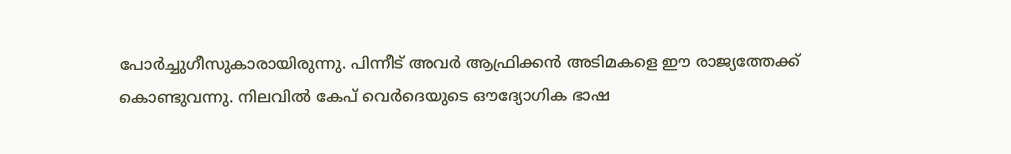പോർച്ചുഗീസുകാരായിരുന്നു. പിന്നീട് അവർ ആഫ്രിക്കൻ അടിമകളെ ഈ രാജ്യത്തേക്ക് കൊണ്ടുവന്നു. നിലവിൽ കേപ് വെർദെയുടെ ഔദ്യോഗിക ഭാഷ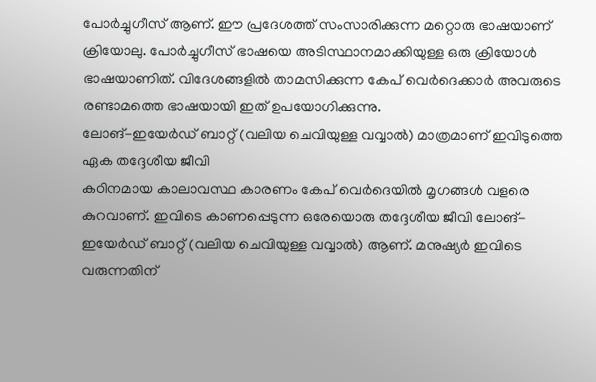പോർച്ചുഗീസ് ആണ്. ഈ പ്രദേശത്ത് സംസാരിക്കുന്ന മറ്റൊരു ഭാഷയാണ് ക്രിയോലു. പോർച്ചുഗീസ് ഭാഷയെ അടിസ്ഥാനമാക്കിയുള്ള ഒരു ക്രിയോൾ ഭാഷയാണിത്. വിദേശങ്ങളിൽ താമസിക്കുന്ന കേപ് വെർദെക്കാർ അവരുടെ രണ്ടാമത്തെ ഭാഷയായി ഇത് ഉപയോഗിക്കുന്നു.
ലോങ്-ഇയേർഡ് ബാറ്റ് (വലിയ ചെവിയുള്ള വവ്വാൽ) മാത്രമാണ് ഇവിടുത്തെ ഏക തദ്ദേശീയ ജീവി
കഠിനമായ കാലാവസ്ഥ കാരണം കേപ് വെർദെയിൽ മൃഗങ്ങൾ വളരെ കുറവാണ്. ഇവിടെ കാണപ്പെടുന്ന ഒരേയൊരു തദ്ദേശീയ ജീവി ലോങ്-ഇയേർഡ് ബാറ്റ് (വലിയ ചെവിയുള്ള വവ്വാൽ) ആണ്. മനുഷ്യർ ഇവിടെ വരുന്നതിന്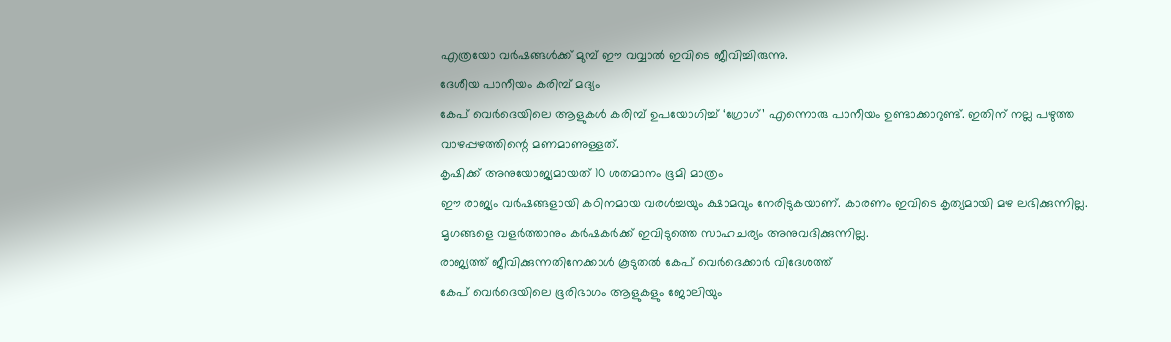എത്രയോ വർഷങ്ങൾക്ക് മുമ്പ് ഈ വവ്വാൽ ഇവിടെ ജീവിച്ചിരുന്നു.
ദേശീയ പാനീയം കരിമ്പ് മദ്യം
കേപ് വെർദെയിലെ ആളുകൾ കരിമ്പ് ഉപയോഗിച്ച് ‘ഗ്രോഗ്’ എന്നൊരു പാനീയം ഉണ്ടാക്കാറുണ്ട്. ഇതിന് നല്ല പഴുത്ത വാഴപ്പഴത്തിന്റെ മണമാണുള്ളത്.
കൃഷിക്ക് അനുയോജ്യമായത് 10 ശതമാനം ഭൂമി മാത്രം
ഈ രാജ്യം വർഷങ്ങളായി കഠിനമായ വരൾച്ചയും ക്ഷാമവും നേരിടുകയാണ്. കാരണം ഇവിടെ കൃത്യമായി മഴ ലഭിക്കുന്നില്ല. മൃഗങ്ങളെ വളർത്താനും കർഷകർക്ക് ഇവിടുത്തെ സാഹചര്യം അനുവദിക്കുന്നില്ല.
രാജ്യത്ത് ജീവിക്കുന്നതിനേക്കാൾ കൂടുതൽ കേപ് വെർദെക്കാർ വിദേശത്ത്
കേപ് വെർദെയിലെ ഭൂരിഭാഗം ആളുകളും ജോലിയും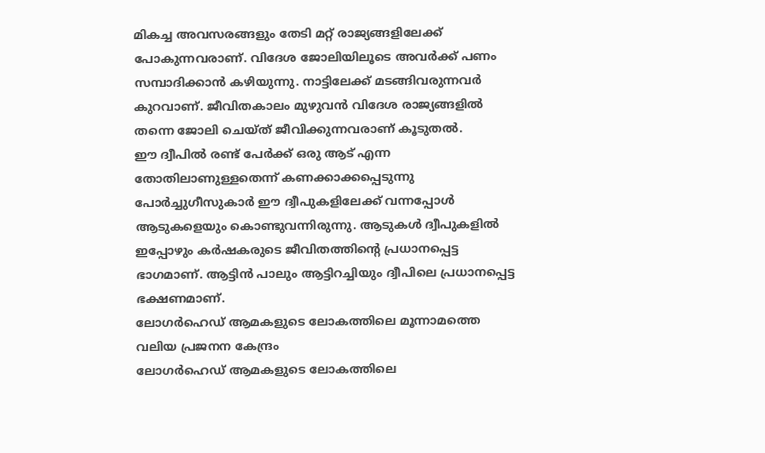മികച്ച അവസരങ്ങളും തേടി മറ്റ് രാജ്യങ്ങളിലേക്ക് പോകുന്നവരാണ്. വിദേശ ജോലിയിലൂടെ അവർക്ക് പണം സമ്പാദിക്കാൻ കഴിയുന്നു. നാട്ടിലേക്ക് മടങ്ങിവരുന്നവർ കുറവാണ്. ജീവിതകാലം മുഴുവൻ വിദേശ രാജ്യങ്ങളിൽ തന്നെ ജോലി ചെയ്ത് ജീവിക്കുന്നവരാണ് കൂടുതൽ.
ഈ ദ്വീപിൽ രണ്ട് പേർക്ക് ഒരു ആട് എന്ന തോതിലാണുള്ളതെന്ന് കണക്കാക്കപ്പെടുന്നു
പോർച്ചുഗീസുകാർ ഈ ദ്വീപുകളിലേക്ക് വന്നപ്പോൾ ആടുകളെയും കൊണ്ടുവന്നിരുന്നു. ആടുകൾ ദ്വീപുകളിൽ ഇപ്പോഴും കർഷകരുടെ ജീവിതത്തിന്റെ പ്രധാനപ്പെട്ട ഭാഗമാണ്. ആട്ടിൻ പാലും ആട്ടിറച്ചിയും ദ്വീപിലെ പ്രധാനപ്പെട്ട ഭക്ഷണമാണ്.
ലോഗർഹെഡ് ആമകളുടെ ലോകത്തിലെ മൂന്നാമത്തെ വലിയ പ്രജനന കേന്ദ്രം
ലോഗർഹെഡ് ആമകളുടെ ലോകത്തിലെ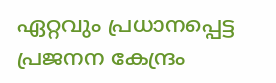ഏറ്റവും പ്രധാനപ്പെട്ട പ്രജനന കേന്ദ്രം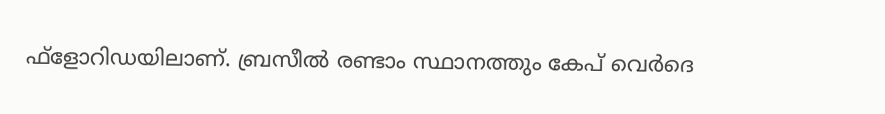ഫ്ളോറിഡയിലാണ്. ബ്രസീൽ രണ്ടാം സ്ഥാനത്തും കേപ് വെർദെ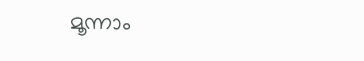മൂന്നാം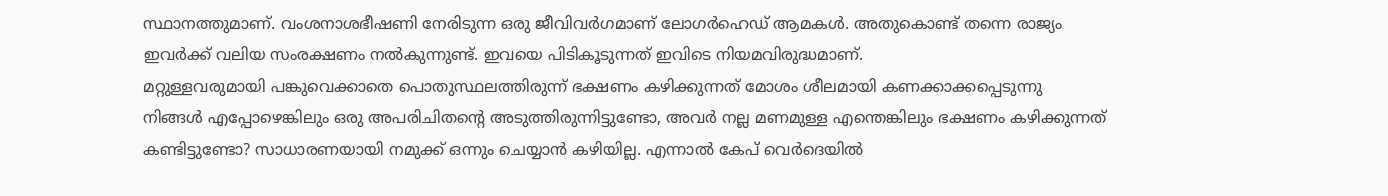സ്ഥാനത്തുമാണ്. വംശനാശഭീഷണി നേരിടുന്ന ഒരു ജീവിവർഗമാണ് ലോഗർഹെഡ് ആമകൾ. അതുകൊണ്ട് തന്നെ രാജ്യം ഇവർക്ക് വലിയ സംരക്ഷണം നൽകുന്നുണ്ട്. ഇവയെ പിടികൂടുന്നത് ഇവിടെ നിയമവിരുദ്ധമാണ്.
മറ്റുള്ളവരുമായി പങ്കുവെക്കാതെ പൊതുസ്ഥലത്തിരുന്ന് ഭക്ഷണം കഴിക്കുന്നത് മോശം ശീലമായി കണക്കാക്കപ്പെടുന്നു
നിങ്ങൾ എപ്പോഴെങ്കിലും ഒരു അപരിചിതന്റെ അടുത്തിരുന്നിട്ടുണ്ടോ, അവർ നല്ല മണമുള്ള എന്തെങ്കിലും ഭക്ഷണം കഴിക്കുന്നത് കണ്ടിട്ടുണ്ടോ? സാധാരണയായി നമുക്ക് ഒന്നും ചെയ്യാൻ കഴിയില്ല. എന്നാൽ കേപ് വെർദെയിൽ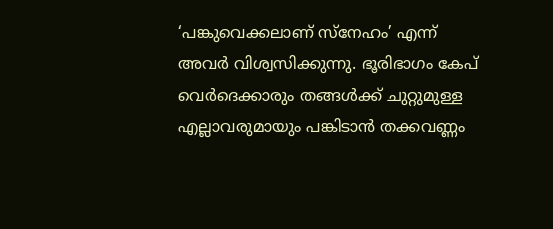‘പങ്കുവെക്കലാണ് സ്നേഹം’ എന്ന് അവർ വിശ്വസിക്കുന്നു. ഭൂരിഭാഗം കേപ് വെർദെക്കാരും തങ്ങൾക്ക് ചുറ്റുമുള്ള എല്ലാവരുമായും പങ്കിടാൻ തക്കവണ്ണം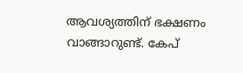ആവശ്യത്തിന് ഭക്ഷണം വാങ്ങാറുണ്ട്. കേപ്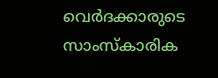വെർദക്കാരുടെ സാംസ്കാരിക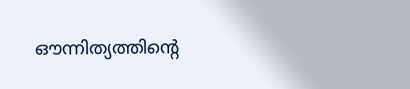ഔന്നിത്യത്തിന്റെ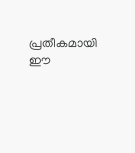പ്രതീകമായി ഈ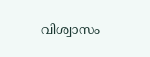വിശ്വാസം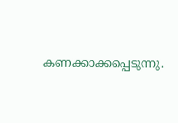കണക്കാക്കപ്പെടുന്നു.